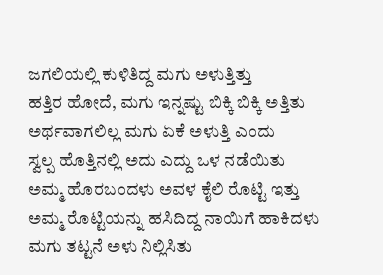ಜಗಲಿಯಲ್ಲಿ ಕುಳಿತಿದ್ದ ಮಗು ಅಳುತ್ತಿತ್ತು
ಹತ್ತಿರ ಹೋದೆ, ಮಗು ಇನ್ನಷ್ಟು ಬಿಕ್ಕಿ ಬಿಕ್ಕಿ ಅತ್ತಿತು
ಅರ್ಥವಾಗಲಿಲ್ಲ ಮಗು ಏಕೆ ಅಳುತ್ತಿ ಎಂದು
ಸ್ವಲ್ಪ ಹೊತ್ತಿನಲ್ಲಿ ಅದು ಎದ್ದು ಒಳ ನಡೆಯಿತು
ಅಮ್ಮ ಹೊರಬಂದಳು ಅವಳ ಕೈಲಿ ರೊಟ್ಟಿ ಇತ್ತು
ಅಮ್ಮ ರೊಟ್ಟಿಯನ್ನು ಹಸಿದಿದ್ದ ನಾಯಿಗೆ ಹಾಕಿದಳು
ಮಗು ತಟ್ಟನೆ ಅಳು ನಿಲ್ಲಿಸಿತು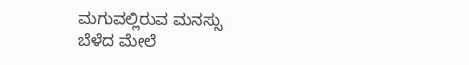ಮಗುವಲ್ಲಿರುವ ಮನಸ್ಸು
ಬೆಳೆದ ಮೇಲೆ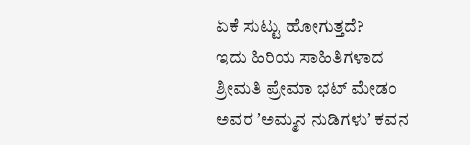ಏಕೆ ಸುಟ್ಟು ಹೋಗುತ್ತದೆ?
ಇದು ಹಿರಿಯ ಸಾಹಿತಿಗಳಾದ ಶ್ರೀಮತಿ ಪ್ರೇಮಾ ಭಟ್ ಮೇಡಂ ಅವರ ʼಅಮ್ಮನ ನುಡಿಗಳುʼ ಕವನ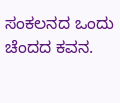ಸಂಕಲನದ ಒಂದು ಚೆಂದದ ಕವನ.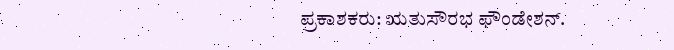ಪ್ರಕಾಶಕರು: ಋತುಸೌರಭ ಫೌಂಡೇಶನ್.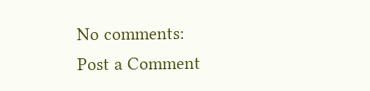No comments:
Post a Comment